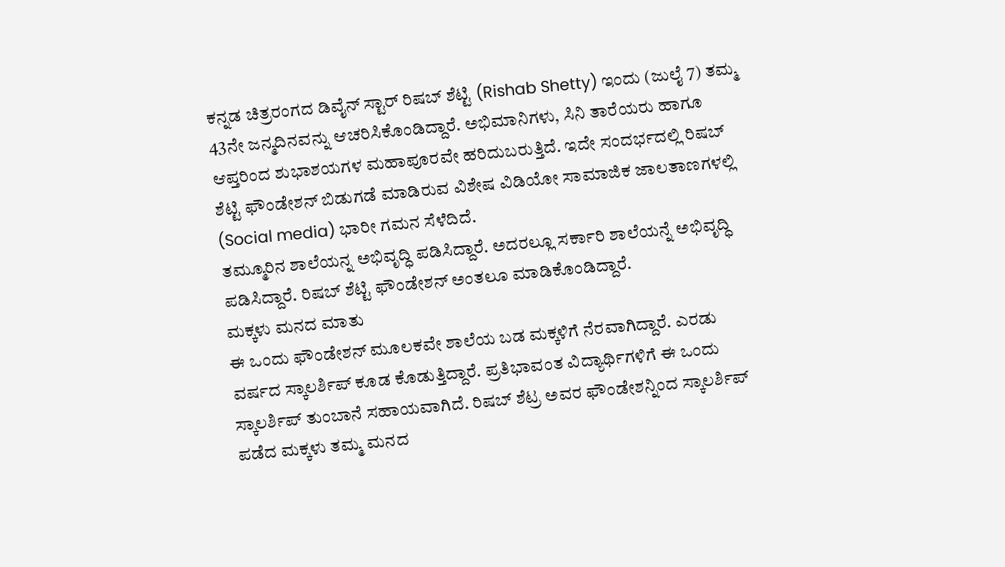ಕನ್ನಡ ಚಿತ್ರರಂಗದ ಡಿವೈನ್ ಸ್ಟಾರ್ ರಿಷಬ್ ಶೆಟ್ಟಿ (Rishab Shetty) ಇಂದು (ಜುಲೈ 7) ತಮ್ಮ 43ನೇ ಜನ್ಮದಿನವನ್ನು ಆಚರಿಸಿಕೊಂಡಿದ್ದಾರೆ. ಅಭಿಮಾನಿಗಳು, ಸಿನಿ ತಾರೆಯರು ಹಾಗೂ ಆಪ್ತರಿಂದ ಶುಭಾಶಯಗಳ ಮಹಾಪೂರವೇ ಹರಿದುಬರುತ್ತಿದೆ. ಇದೇ ಸಂದರ್ಭದಲ್ಲಿ ರಿಷಬ್ ಶೆಟ್ಟಿ ಫೌಂಡೇಶನ್ ಬಿಡುಗಡೆ ಮಾಡಿರುವ ವಿಶೇಷ ವಿಡಿಯೋ ಸಾಮಾಜಿಕ ಜಾಲತಾಣಗಳಲ್ಲಿ (Social media) ಭಾರೀ ಗಮನ ಸೆಳೆದಿದೆ.
ತಮ್ಮೂರಿನ ಶಾಲೆಯನ್ನ ಅಭಿವೃದ್ಧಿ ಪಡಿಸಿದ್ದಾರೆ. ಅದರಲ್ಲೂ ಸರ್ಕಾರಿ ಶಾಲೆಯನ್ನೆ ಅಭಿವೃದ್ಧಿ ಪಡಿಸಿದ್ದಾರೆ. ರಿಷಬ್ ಶೆಟ್ಟಿ ಫೌಂಡೇಶನ್ ಅಂತಲೂ ಮಾಡಿಕೊಂಡಿದ್ದಾರೆ.
ಮಕ್ಕಳು ಮನದ ಮಾತು
ಈ ಒಂದು ಫೌಂಡೇಶನ್ ಮೂಲಕವೇ ಶಾಲೆಯ ಬಡ ಮಕ್ಕಳಿಗೆ ನೆರವಾಗಿದ್ದಾರೆ. ಎರಡು ವರ್ಷದ ಸ್ಕಾಲರ್ಶಿಪ್ ಕೂಡ ಕೊಡುತ್ತಿದ್ದಾರೆ. ಪ್ರತಿಭಾವಂತ ವಿದ್ಯಾರ್ಥಿಗಳಿಗೆ ಈ ಒಂದು ಸ್ಕಾಲರ್ಶಿಪ್ ತುಂಬಾನೆ ಸಹಾಯವಾಗಿದೆ. ರಿಷಬ್ ಶೆಟ್ರ ಅವರ ಫೌಂಡೇಶನ್ನಿಂದ ಸ್ಕಾಲರ್ಶಿಪ್ ಪಡೆದ ಮಕ್ಕಳು ತಮ್ಮ ಮನದ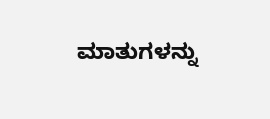ಮಾತುಗಳನ್ನು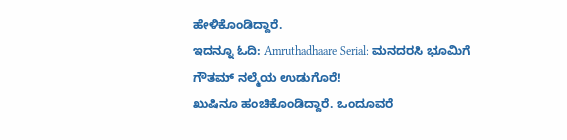ಹೇಳಿಕೊಂಡಿದ್ದಾರೆ.
ಇದನ್ನೂ ಓದಿ: Amruthadhaare Serial: ಮನದರಸಿ ಭೂಮಿಗೆ ಗೌತಮ್ ನಲ್ಮೆಯ ಉಡುಗೊರೆ!
ಖುಷಿನೂ ಹಂಚಿಕೊಂಡಿದ್ದಾರೆ. ಒಂದೂವರೆ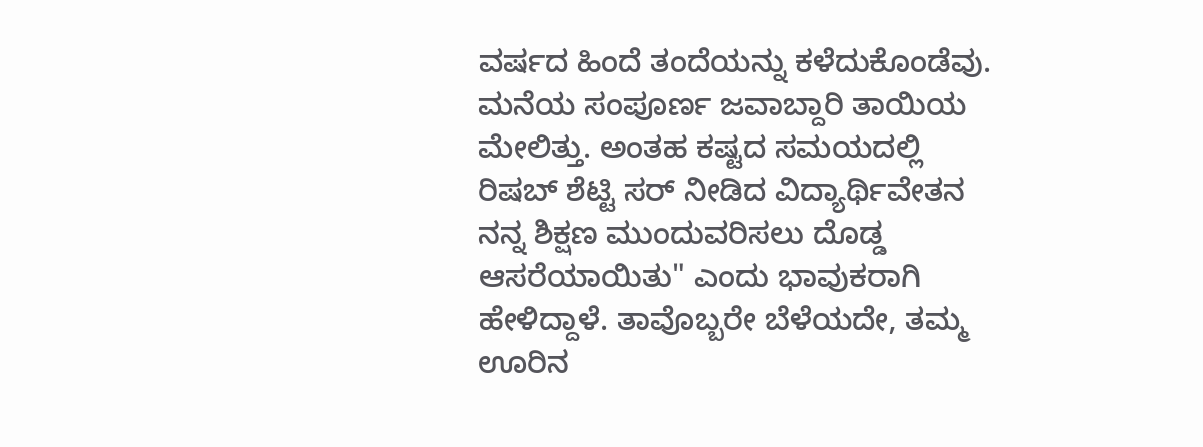ವರ್ಷದ ಹಿಂದೆ ತಂದೆಯನ್ನು ಕಳೆದುಕೊಂಡೆವು. ಮನೆಯ ಸಂಪೂರ್ಣ ಜವಾಬ್ದಾರಿ ತಾಯಿಯ ಮೇಲಿತ್ತು. ಅಂತಹ ಕಷ್ಟದ ಸಮಯದಲ್ಲಿ ರಿಷಬ್ ಶೆಟ್ಟಿ ಸರ್ ನೀಡಿದ ವಿದ್ಯಾರ್ಥಿವೇತನ ನನ್ನ ಶಿಕ್ಷಣ ಮುಂದುವರಿಸಲು ದೊಡ್ಡ ಆಸರೆಯಾಯಿತು" ಎಂದು ಭಾವುಕರಾಗಿ ಹೇಳಿದ್ದಾಳೆ. ತಾವೊಬ್ಬರೇ ಬೆಳೆಯದೇ, ತಮ್ಮ ಊರಿನ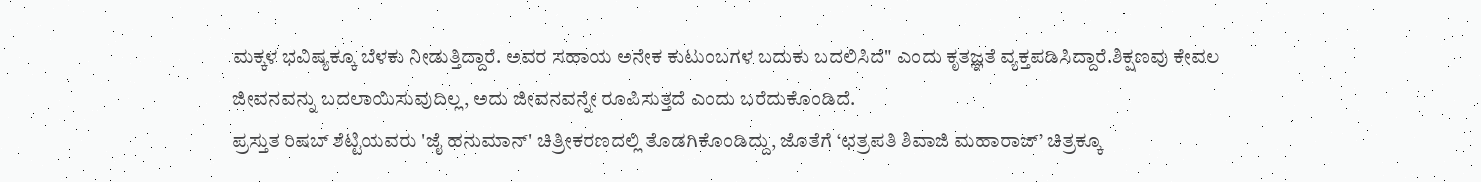ಮಕ್ಕಳ ಭವಿಷ್ಯಕ್ಕೂ ಬೆಳಕು ನೀಡುತ್ತಿದ್ದಾರೆ. ಅವರ ಸಹಾಯ ಅನೇಕ ಕುಟುಂಬಗಳ ಬದುಕು ಬದಲಿಸಿದೆ" ಎಂದು ಕೃತಜ್ಞತೆ ವ್ಯಕ್ತಪಡಿಸಿದ್ದಾರೆ.ಶಿಕ್ಷಣವು ಕೇವಲ ಜೀವನವನ್ನು ಬದಲಾಯಿಸುವುದಿಲ್ಲ, ಅದು ಜೀವನವನ್ನೇ ರೂಪಿಸುತ್ತದೆ ಎಂದು ಬರೆದುಕೊಂಡಿದೆ.
ಪ್ರಸ್ತುತ ರಿಷಬ್ ಶೆಟ್ಟಿಯವರು 'ಜೈ ಹನುಮಾನ್' ಚಿತ್ರೀಕರಣದಲ್ಲಿ ತೊಡಗಿಕೊಂಡಿದ್ದು, ಜೊತೆಗೆ ‘ಛತ್ರಪತಿ ಶಿವಾಜಿ ಮಹಾರಾಜ್’ ಚಿತ್ರಕ್ಕೂ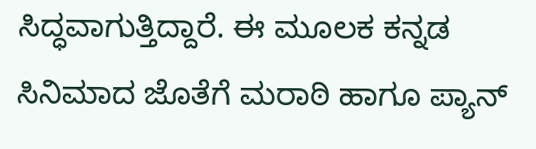ಸಿದ್ಧವಾಗುತ್ತಿದ್ದಾರೆ. ಈ ಮೂಲಕ ಕನ್ನಡ ಸಿನಿಮಾದ ಜೊತೆಗೆ ಮರಾಠಿ ಹಾಗೂ ಪ್ಯಾನ್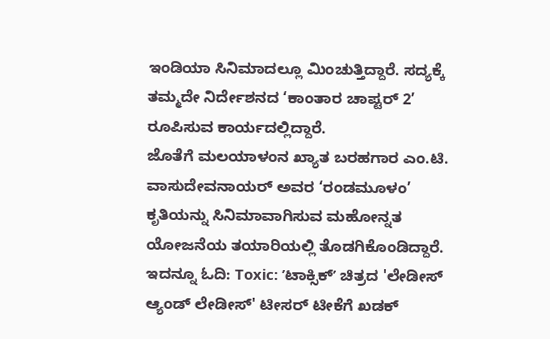ಇಂಡಿಯಾ ಸಿನಿಮಾದಲ್ಲೂ ಮಿಂಚುತ್ತಿದ್ದಾರೆ. ಸದ್ಯಕ್ಕೆ ತಮ್ಮದೇ ನಿರ್ದೇಶನದ ‘ಕಾಂತಾರ ಚಾಪ್ಟರ್ 2’ ರೂಪಿಸುವ ಕಾರ್ಯದಲ್ಲಿದ್ದಾರೆ.
ಜೊತೆಗೆ ಮಲಯಾಳಂನ ಖ್ಯಾತ ಬರಹಗಾರ ಎಂ.ಟಿ. ವಾಸುದೇವನಾಯರ್ ಅವರ ‘ರಂಡಮೂಳಂ’ ಕೃತಿಯನ್ನು ಸಿನಿಮಾವಾಗಿಸುವ ಮಹೋನ್ನತ ಯೋಜನೆಯ ತಯಾರಿಯಲ್ಲಿ ತೊಡಗಿಕೊಂಡಿದ್ದಾರೆ.
ಇದನ್ನೂ ಓದಿ: Toxic: ʼಟಾಕ್ಸಿಕ್ʼ ಚಿತ್ರದ 'ಲೇಡೀಸ್ ಆ್ಯಂಡ್ ಲೇಡೀಸ್' ಟೀಸರ್ ಟೀಕೆಗೆ ಖಡಕ್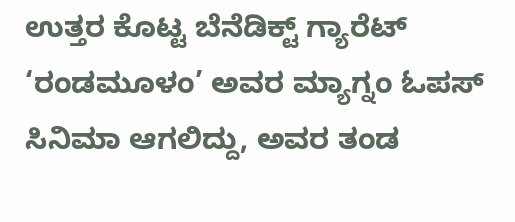ಉತ್ತರ ಕೊಟ್ಟ ಬೆನೆಡಿಕ್ಟ್ ಗ್ಯಾರೆಟ್
‘ರಂಡಮೂಳಂ’ ಅವರ ಮ್ಯಾಗ್ನಂ ಓಪಸ್ ಸಿನಿಮಾ ಆಗಲಿದ್ದು, ಅವರ ತಂಡ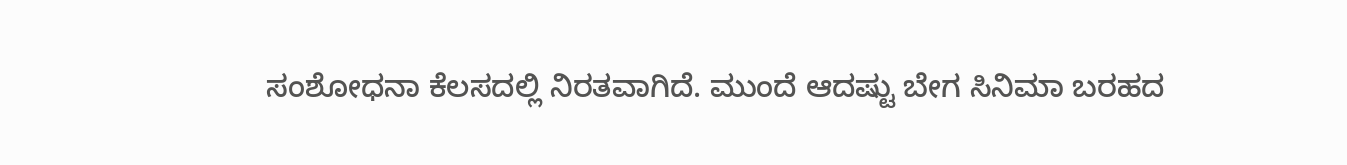ಸಂಶೋಧನಾ ಕೆಲಸದಲ್ಲಿ ನಿರತವಾಗಿದೆ. ಮುಂದೆ ಆದಷ್ಟು ಬೇಗ ಸಿನಿಮಾ ಬರಹದ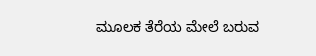ಮೂಲಕ ತೆರೆಯ ಮೇಲೆ ಬರುವ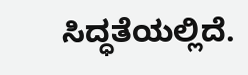ಸಿದ್ಧತೆಯಲ್ಲಿದೆ.